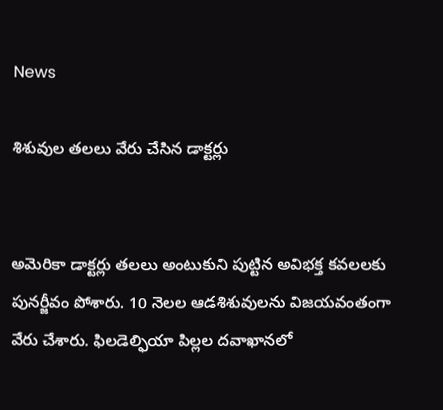News

శిశువుల త‌ల‌లు వేరు చేసిన డాక్ట‌ర్లు


అమెరికా డాక్ట‌ర్లు త‌ల‌లు అంటుకుని పుట్టిన అవిభ‌క్త క‌వ‌ల‌ల‌కు పున‌ర్జీవం పోశారు. 10 నెల‌ల ఆడ‌శిశువుల‌ను విజ‌య‌వంతంగా వేరు చేశారు. ఫిల‌డెల్ఫియా పిల్ల‌ల ద‌వాఖాన‌లో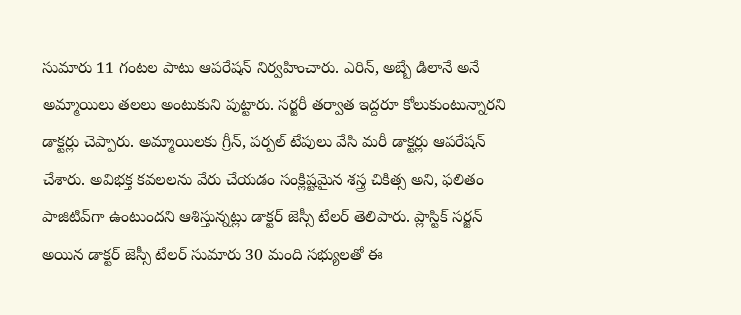సుమారు 11 గంట‌ల పాటు ఆప‌రేష‌న్ నిర్వ‌హించారు. ఎరిన్‌, అబ్బే డిలానే అనే అమ్మాయిలు త‌ల‌లు అంటుకుని పుట్టారు. స‌ర్జ‌రీ తర్వాత ఇద్ద‌రూ కోలుకుంటున్నార‌ని డాక్ట‌ర్లు చెప్పారు. అమ్మాయిల‌కు గ్రీన్‌, ప‌ర్ప‌ల్ టేపులు వేసి మ‌రీ డాక్ట‌ర్లు ఆప‌రేష‌న్ చేశారు. అవిభ‌క్త క‌వ‌ల‌ల‌ను వేరు చేయ‌డం సంక్లిష్ట‌మైన శ‌స్త్ర చికిత్స అని, ఫ‌లితం పాజిటివ్‌గా ఉంటుంద‌ని ఆశిస్తున్న‌ట్లు డాక్ట‌ర్ జెస్సీ టేల‌ర్ తెలిపారు. ప్లాస్టిక్ స‌ర్జ‌న్ అయిన డాక్ట‌ర్ జెస్సీ టేల‌ర్ సుమారు 30 మంది స‌భ్యుల‌తో ఈ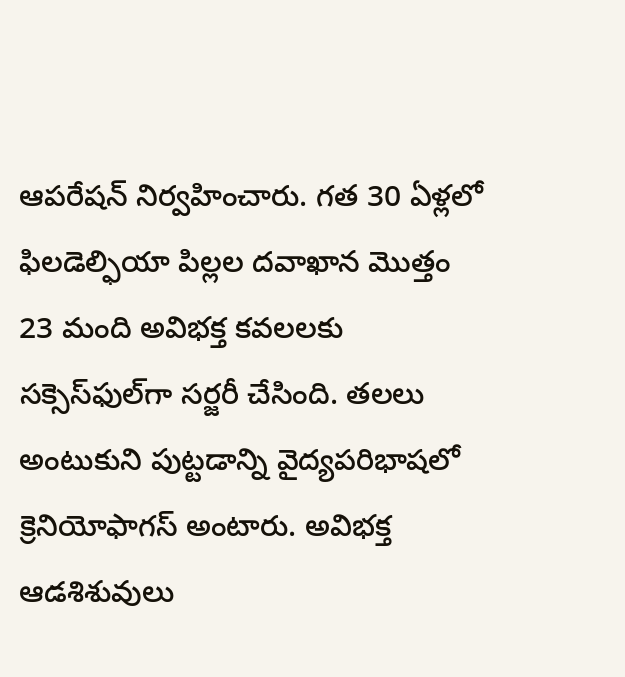ఆప‌రేష‌న్ నిర్వ‌హించారు. గ‌త 30 ఏళ్ల‌లో ఫిల‌డెల్ఫియా పిల్లల ద‌వాఖాన మొత్తం 23 మంది అవిభ‌క్త క‌వ‌ల‌ల‌కు స‌క్సెస్‌ఫుల్‌గా స‌ర్జ‌రీ చేసింది. త‌ల‌లు అంటుకుని పుట్ట‌డాన్ని వైద్య‌ప‌రిభాష‌లో క్రెనియోఫాగ‌స్ అంటారు. అవిభ‌క్త‌ ఆడ‌శిశువులు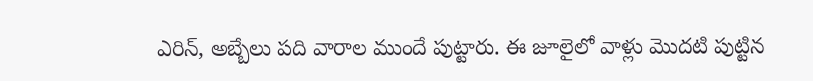ఎరిన్‌, అబ్బేలు ప‌ది వారాల‌ ముందే పుట్టారు. ఈ జూలైలో వాళ్లు మొద‌టి పుట్టిన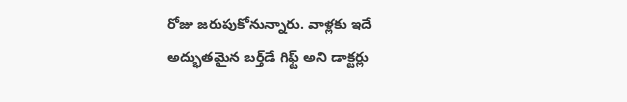రోజు జ‌రుపుకోనున్నారు. వాళ్ల‌కు ఇదే అద్భుత‌మైన బ‌ర్త్‌డే గిఫ్ట్ అని డాక్ట‌ర్లు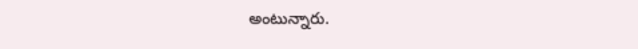అంటున్నారు.